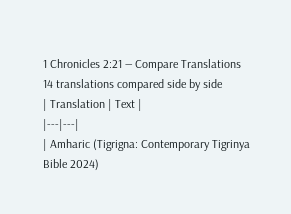1 Chronicles 2:21 — Compare Translations
14 translations compared side by side
| Translation | Text |
|---|---|
| Amharic (Tigrigna: Contemporary Tigrinya Bible 2024)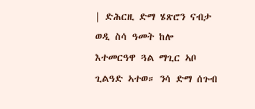| ድሕርዚ ድማ ሄጽሮን ናብታ ወዲ ስሳ ዓመት ከሎ እተመርዓዋ ጓል ማጊር ኣቦ ጊልዓድ ኣተወ። ንሳ ድማ ሰጉብ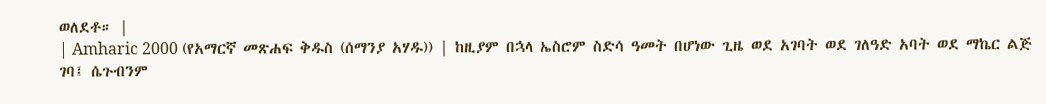ወለደቶ። |
| Amharic 2000 (የአማርኛ መጽሐፍ ቅዱስ (ሰማንያ አሃዱ)) | ከዚያም በኋላ ኤስሮም ስድሳ ዓመት በሆነው ጊዜ ወደ አገባት ወደ ገለዓድ አባት ወደ ማኬር ልጅ ገባ፤ ሴጉብንም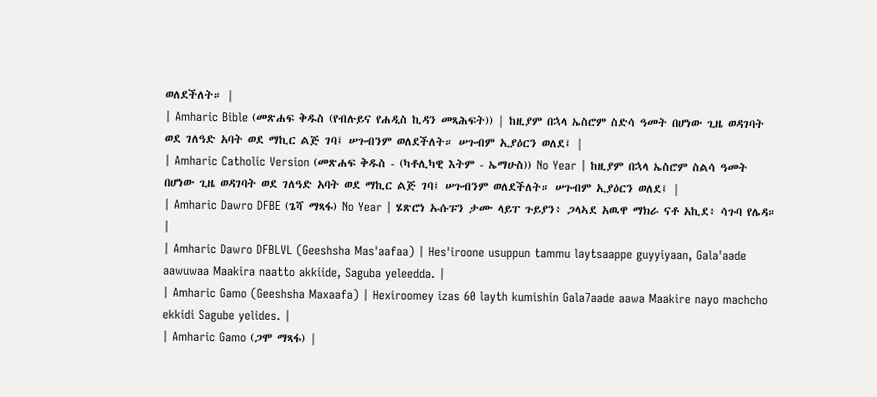ወለደችለት። |
| Amharic Bible (መጽሐፍ ቅዱስ (የብሉይና የሐዲስ ኪዳን መጻሕፍት)) | ከዚያም በኋላ ኤስሮም ስድሳ ዓመት በሆነው ጊዜ ወዳገባት ወደ ገለዓድ አባት ወደ ማኪር ልጅ ገባ፤ ሠጉብንም ወለደችለት። ሠጉብም ኢያዕርን ወለደ፤ |
| Amharic Catholic Version (መጽሐፍ ቅዱስ - (ካቶሊካዊ እትም - ኤማሁስ)) No Year | ከዚያም በኋላ ኤስሮም ስልሳ ዓመት በሆነው ጊዜ ወዳገባት ወደ ገለዓድ አባት ወደ ማኪር ልጅ ገባ፤ ሠጉብንም ወለደችለት። ሠጉብም ኢያዕርን ወለደ፤ |
| Amharic Dawro DFBE (ጌሻ ማጻፋ) No Year | ሄጽሮነ ኡሱፑን ታሙ ላይፐ ጉይያን፥ ጋላኣደ አዉዋ ማክራ ናቶ አኪደ፥ ሳጉባ የሌዳ። |
| Amharic Dawro DFBLVL (Geeshsha Mas'aafaa) | Hes'iroone usuppun tammu laytsaappe guyyiyaan, Gala'aade aawuwaa Maakira naatto akkiide, Saguba yeleedda. |
| Amharic Gamo (Geeshsha Maxaafa) | Hexiroomey izas 60 layth kumishin Gala7aade aawa Maakire nayo machcho ekkidi Sagube yelides. |
| Amharic Gamo (ጋሞ ማጻፋ) |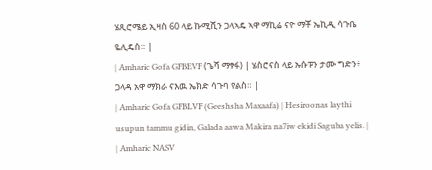ሄጺሮሜይ ኢዛስ 60 ላይ ኩሚሺን ጋላኣዴ ኣዋ ማኪሬ ናዮ ማቾ ኤኪዲ ሳጉቤ ዬሊዴስ። |
| Amharic Gofa GFBEVF (ጌሻ ማፃፋ) | ሄስሮናስ ላይ ኡሱፑን ታሙ ግድን፥ ጋላዳ አዋ ማክራ ናእዉ ኤክድ ሳጉባ የልስ። |
| Amharic Gofa GFBLVF (Geeshsha Maxaafa) | Hesiroonas laythi usupun tammu gidin, Galada aawa Makira na7iw ekidi Saguba yelis. |
| Amharic NASV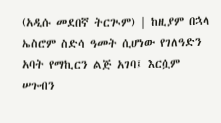(አዲሱ መደበኛ ትርጒም) | ከዚያም በኋላ ኤስሮም ስድሳ ዓመት ሲሆነው የገለዓድን አባት የማኪርን ልጅ አገባ፤ እርሷም ሠጉብን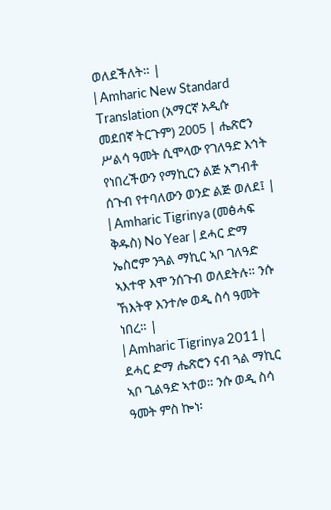ወለደችለት። |
| Amharic New Standard Translation (አማርኛ አዲሱ መደበኛ ትርጉም) 2005 | ሔጽሮን ሥልሳ ዓመት ሲሞላው የገለዓድ እኅት የነበረችውን የማኪርን ልጅ አግብቶ ሰጉብ የተባለውን ወንድ ልጅ ወለደ፤ |
| Amharic Tigrinya (መፅሓፍ ቅዱስ) No Year | ደሓር ድማ ኤስሮም ንጓል ማኪር ኣቦ ገለዓድ ኣእተዋ እሞ ንሰጉብ ወለደትሉ። ንሱ ኸእትዋ እንተሎ ወዲ ስሳ ዓመት ነበረ። |
| Amharic Tigrinya 2011 | ደሓር ድማ ሔጽሮን ናብ ጓል ማኪር ኣቦ ጊልዓድ ኣተወ። ንሱ ወዲ ስሳ ዓመት ምስ ኰነ፡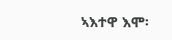ኣእተዋ እሞ፡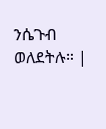ንሴጉብ ወለደትሉ። |